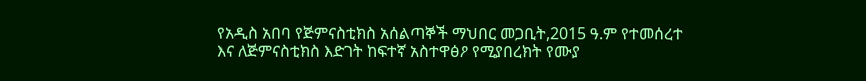የአዲስ አበባ የጅምናስቲክስ አሰልጣኞች ማህበር መጋቢት,2015 ዓ.ም የተመሰረተ እና ለጅምናስቲክስ እድገት ከፍተኛ አስተዋፅዖ የሚያበረክት የሙያ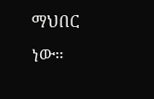ማህበር ነው።